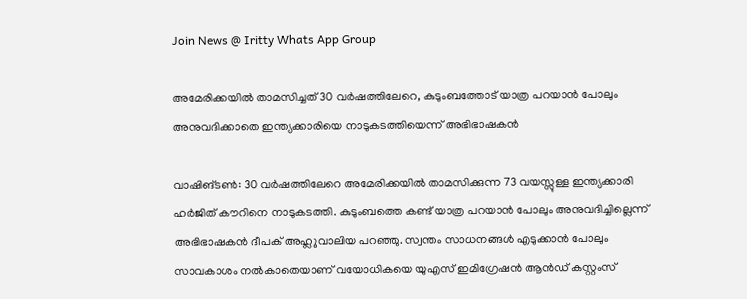Join News @ Iritty Whats App Group

അമേരിക്കയിൽ താമസിച്ചത് 30 വർഷത്തിലേറെ, കുടുംബത്തോട് യാത്ര പറയാൻ പോലും അനുവദിക്കാതെ ഇന്ത്യക്കാരിയെ നാടുകടത്തിയെന്ന് അഭിഭാഷകൻ

വാഷിങ്ടണ്‍: 30 വർഷത്തിലേറെ അമേരിക്കയിൽ താമസിക്കുന്ന 73 വയസ്സുള്ള ഇന്ത്യക്കാരി ഹർജിത് കൗറിനെ നാടുകടത്തി. കുടുംബത്തെ കണ്ട് യാത്ര പറയാൻ പോലും അനുവദിച്ചില്ലെന്ന് അഭിഭാഷകൻ ദീപക് അഹ്ലുവാലിയ പറഞ്ഞു. സ്വന്തം സാധനങ്ങൾ എടുക്കാൻ പോലും സാവകാശം നൽകാതെയാണ് വയോധികയെ യുഎസ് ഇമിഗ്രേഷൻ ആൻഡ് കസ്റ്റംസ്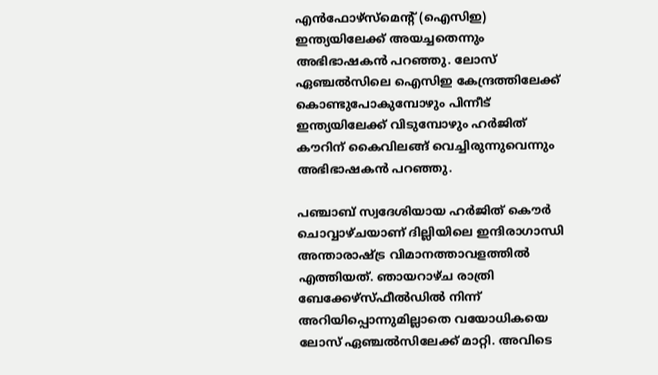എൻഫോഴ്സ്മെന്‍റ് (ഐസിഇ) ഇന്ത്യയിലേക്ക് അയച്ചതെന്നും അഭിഭാഷകൻ പറഞ്ഞു. ലോസ് ഏഞ്ചൽസിലെ ഐസിഇ കേന്ദ്രത്തിലേക്ക് കൊണ്ടുപോകുമ്പോഴും പിന്നീട് ഇന്ത്യയിലേക്ക് വിടുമ്പോഴും ഹർജിത് കൗറിന് കൈവിലങ്ങ് വെച്ചിരുന്നുവെന്നും അഭിഭാഷകൻ പറഞ്ഞു.

പഞ്ചാബ് സ്വദേശിയായ ഹർജിത് കൌർ ചൊവ്വാഴ്ചയാണ് ദില്ലിയിലെ ഇന്ദിരാഗാന്ധി അന്താരാഷ്ട്ര വിമാനത്താവളത്തിൽ എത്തിയത്. ഞായറാഴ്ച രാത്രി ബേക്കേഴ്‌സ്‌ഫീൽഡിൽ നിന്ന് അറിയിപ്പൊന്നുമില്ലാതെ വയോധികയെ ലോസ് ഏഞ്ചൽസിലേക്ക് മാറ്റി. അവിടെ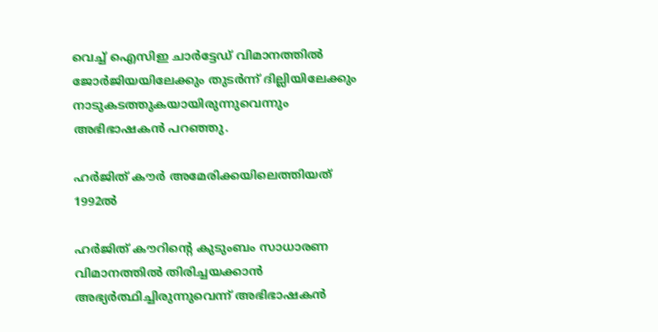വെച്ച് ഐസിഇ ചാർട്ടേഡ് വിമാനത്തിൽ ജോർജിയയിലേക്കും തുടർന്ന് ദില്ലിയിലേക്കും നാടുകടത്തുകയായിരുന്നുവെന്നും അഭിഭാഷകൻ പറഞ്ഞു.

ഹർജിത് കൗർ അമേരിക്കയിലെത്തിയത് 1992ൽ

ഹർജിത് കൗറിന്‍റെ കുടുംബം സാധാരണ വിമാനത്തിൽ തിരിച്ചയക്കാൻ അഭ്യർത്ഥിച്ചിരുന്നുവെന്ന് അഭിഭാഷകൻ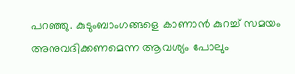പറഞ്ഞു. കുടുംബാംഗങ്ങളെ കാണാൻ കുറച്ച് സമയം അനുവദിക്കണമെന്ന ആവശ്യം പോലും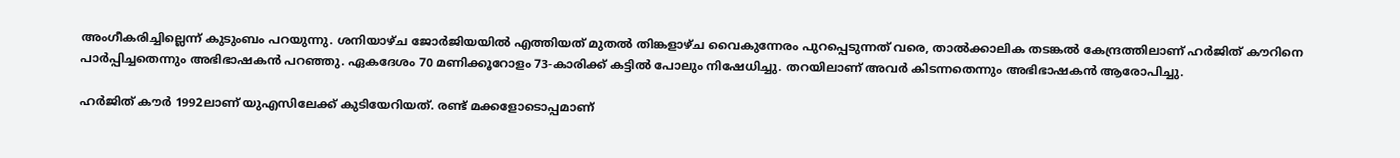അംഗീകരിച്ചില്ലെന്ന് കുടുംബം പറയുന്നു. ശനിയാഴ്ച ജോർജിയയിൽ എത്തിയത് മുതൽ തിങ്കളാഴ്ച വൈകുന്നേരം പുറപ്പെടുന്നത് വരെ, താൽക്കാലിക തടങ്കൽ കേന്ദ്രത്തിലാണ് ഹർജിത് കൗറിനെ പാർപ്പിച്ചതെന്നും അഭിഭാഷകൻ പറഞ്ഞു. ഏകദേശം 70 മണിക്കൂറോളം 73-കാരിക്ക് കട്ടിൽ പോലും നിഷേധിച്ചു. തറയിലാണ് അവർ കിടന്നതെന്നും അഭിഭാഷകൻ ആരോപിച്ചു.

ഹർജിത് കൗർ 1992ലാണ് യുഎസിലേക്ക് കുടിയേറിയത്. രണ്ട് മക്കളോടൊപ്പമാണ്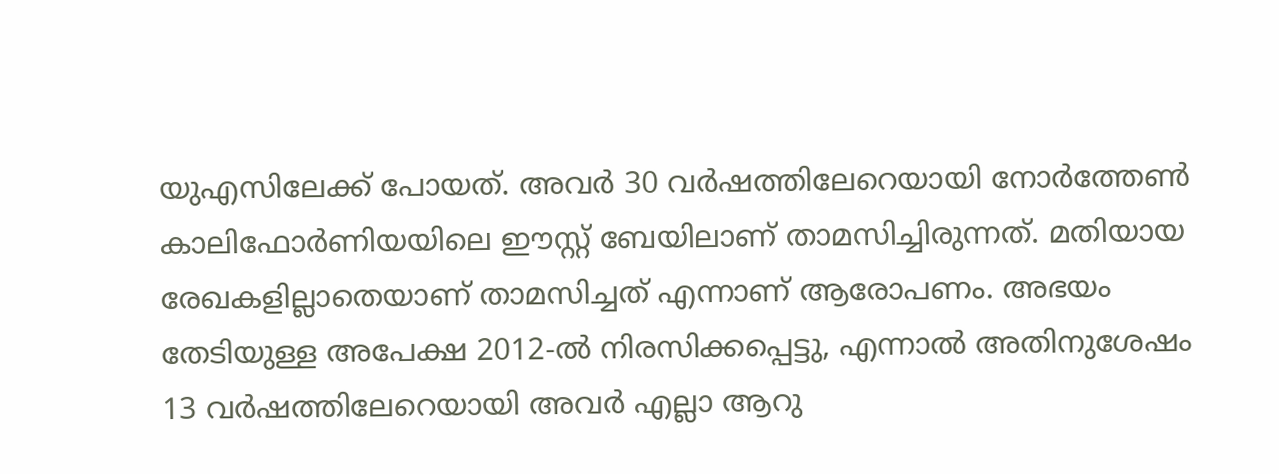യുഎസിലേക്ക് പോയത്. അവർ 30 വർഷത്തിലേറെയായി നോർത്തേൺ കാലിഫോർണിയയിലെ ഈസ്റ്റ് ബേയിലാണ് താമസിച്ചിരുന്നത്. മതിയായ രേഖകളില്ലാതെയാണ് താമസിച്ചത് എന്നാണ് ആരോപണം. അഭയം തേടിയുള്ള അപേക്ഷ 2012-ൽ നിരസിക്കപ്പെട്ടു, എന്നാൽ അതിനുശേഷം 13 വർഷത്തിലേറെയായി അവർ എല്ലാ ആറു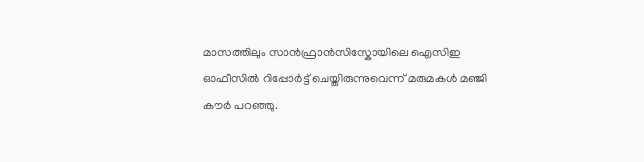മാസത്തിലും സാൻഫ്രാൻസിസ്കോയിലെ ഐസിഇ ഓഫീസിൽ റിപ്പോർട്ട് ചെയ്തിരുന്നുവെന്ന് മരുമകൾ മഞ്ജി കൗർ പറഞ്ഞു.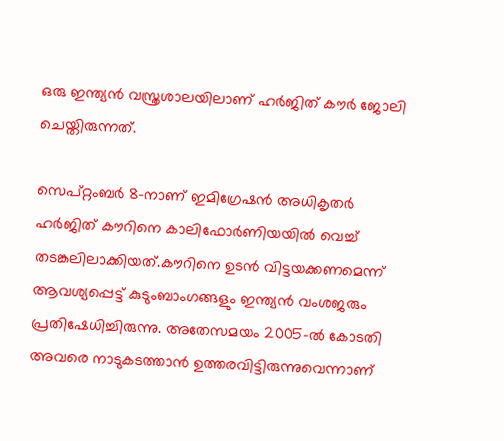ഒരു ഇന്ത്യൻ വസ്ത്രശാലയിലാണ് ഹർജിത് കൗർ ജോലി ചെയ്തിരുന്നത്.

സെപ്റ്റംബർ 8-നാണ് ഇമിഗ്രേഷൻ അധികൃതർ ഹർജിത് കൗറിനെ കാലിഫോർണിയയിൽ വെച്ച് തടങ്കലിലാക്കിയത്.കൗറിനെ ഉടൻ വിട്ടയക്കണമെന്ന് ആവശ്യപ്പെട്ട് കുടുംബാംഗങ്ങളും ഇന്ത്യൻ വംശജരും പ്രതിഷേധിച്ചിരുന്നു. അതേസമയം 2005-ൽ കോടതി അവരെ നാടുകടത്താൻ ഉത്തരവിട്ടിരുന്നുവെന്നാണ്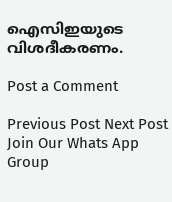ഐസിഇയുടെ വിശദീകരണം.

Post a Comment

Previous Post Next Post
Join Our Whats App Group